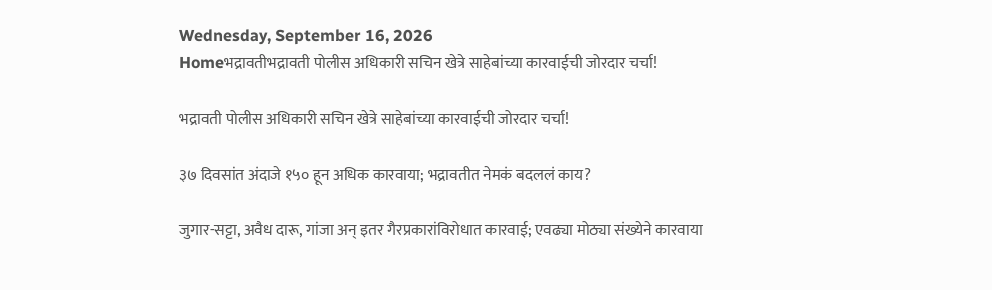Wednesday, September 16, 2026
Homeभद्रावतीभद्रावती पोलीस अधिकारी सचिन खेत्रे साहेबांच्या कारवाईची जोरदार चर्चा!

भद्रावती पोलीस अधिकारी सचिन खेत्रे साहेबांच्या कारवाईची जोरदार चर्चा!

३७ दिवसांत अंदाजे १५० हून अधिक कारवाया; भद्रावतीत नेमकं बदललं काय?

जुगार-सट्टा, अवैध दारू, गांजा अन् इतर गैरप्रकारांविरोधात कारवाई; एवढ्या मोठ्या संख्येने कारवाया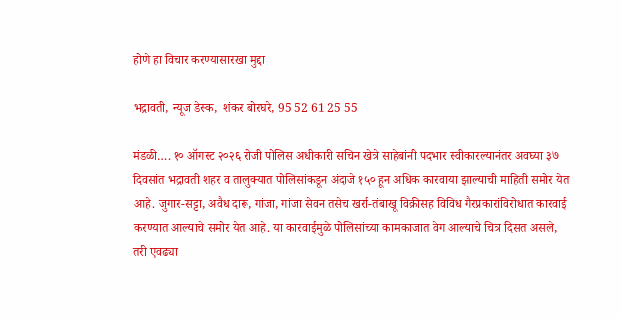होणे हा विचार करण्यासारखा मुद्दा

भद्रावती, न्यूज डेस्क,  शंकर बोरघरे, 95 52 61 25 55

मंडळी…. १० ऑगस्ट २०२६ रोजी पोलिस अधीकारी सचिन खेत्रे साहेबांनी पदभार स्वीकारल्यानंतर अवघ्या ३७ दिवसांत भद्रावती शहर व तालुक्यात पोलिसांकडून अंदाजे १५० हून अधिक कारवाया झाल्याची माहिती समोर येत आहे. जुगार-सट्टा, अवैध दारू, गांजा, गांजा सेवन तसेच खर्रा-तंबाखू विक्रीसह विविध गैरप्रकारांविरोधात कारवाई करण्यात आल्याचे समोर येत आहे. या कारवाईमुळे पोलिसांच्या कामकाजात वेग आल्याचे चित्र दिसत असले, तरी एवढ्या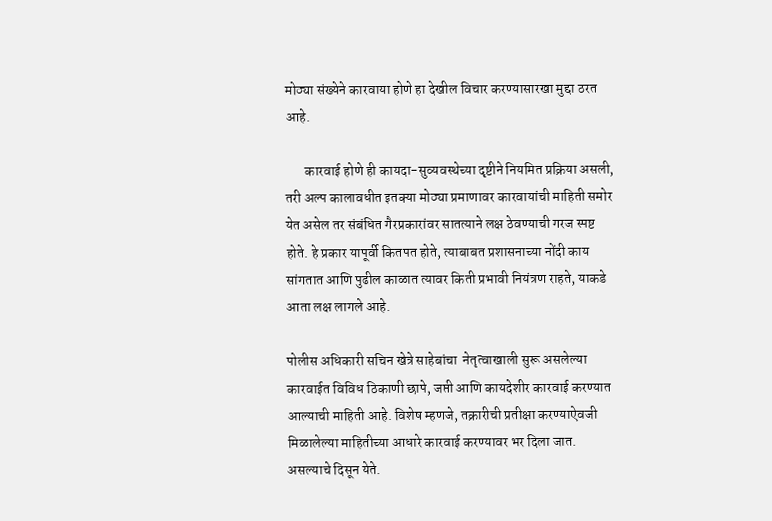मोठ्या संख्येने कारवाया होणे हा देखील विचार करण्यासारखा मुद्दा ठरत आहे.

       कारवाई होणे ही कायदा-सुव्यवस्थेच्या दृष्टीने नियमित प्रक्रिया असली, तरी अल्प कालावधीत इतक्या मोठ्या प्रमाणावर कारवायांची माहिती समोर येत असेल तर संबंधित गैरप्रकारांवर सातत्याने लक्ष ठेवण्याची गरज स्पष्ट होते. हे प्रकार यापूर्वी कितपत होते, त्याबाबत प्रशासनाच्या नोंदी काय सांगतात आणि पुढील काळात त्यावर किती प्रभावी नियंत्रण राहते, याकडे आता लक्ष लागले आहे.

पोलीस अधिकारी सचिन खेत्रे साहेबांचा  नेतृत्वाखाली सुरू असलेल्या कारवाईत विविध ठिकाणी छापे, जप्ती आणि कायदेशीर कारवाई करण्यात आल्याची माहिती आहे. विशेष म्हणजे, तक्रारीची प्रतीक्षा करण्याऐवजी मिळालेल्या माहितीच्या आधारे कारवाई करण्यावर भर दिला जात.   असल्याचे दिसून येते.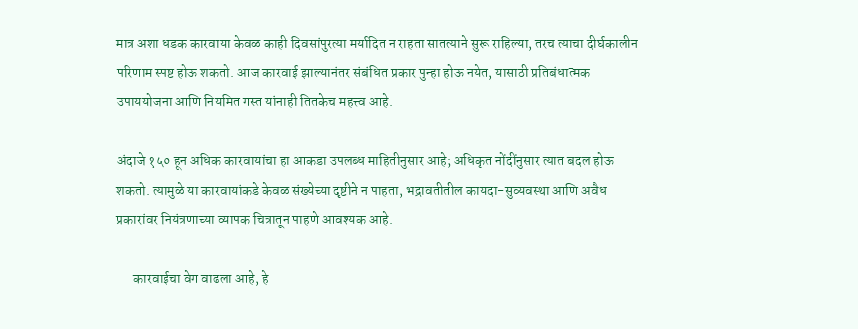मात्र अशा धडक कारवाया केवळ काही दिवसांपुरत्या मर्यादित न राहता सातत्याने सुरू राहिल्या, तरच त्याचा दीर्घकालीन परिणाम स्पष्ट होऊ शकतो. आज कारवाई झाल्यानंतर संबंधित प्रकार पुन्हा होऊ नयेत, यासाठी प्रतिबंधात्मक उपाययोजना आणि नियमित गस्त यांनाही तितकेच महत्त्व आहे.

अंदाजे १५० हून अधिक कारवायांचा हा आकडा उपलब्ध माहितीनुसार आहे; अधिकृत नोंदींनुसार त्यात बदल होऊ शकतो. त्यामुळे या कारवायांकडे केवळ संख्येच्या दृष्टीने न पाहता, भद्रावतीतील कायदा-सुव्यवस्था आणि अवैध प्रकारांवर नियंत्रणाच्या व्यापक चित्रातून पाहणे आवश्यक आहे.

      कारवाईचा वेग वाढला आहे, हे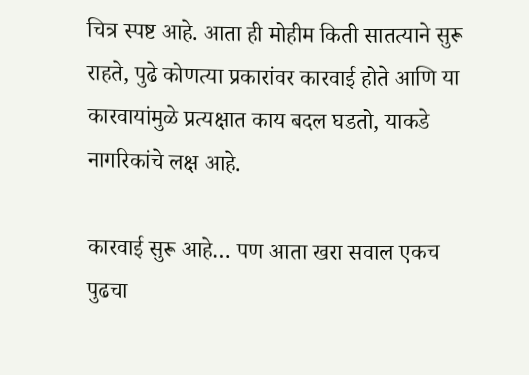चित्र स्पष्ट आहे. आता ही मोहीम किती सातत्याने सुरू राहते, पुढे कोणत्या प्रकारांवर कारवाई होते आणि या कारवायांमुळे प्रत्यक्षात काय बदल घडतो, याकडे नागरिकांचे लक्ष आहे.

कारवाई सुरू आहे… पण आता खरा सवाल एकच  पुढचा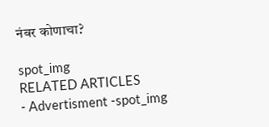नंबर कोणाचा?

spot_img
RELATED ARTICLES
- Advertisment -spot_img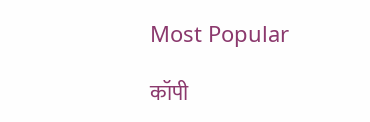Most Popular

कॉपी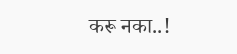करू नका..!